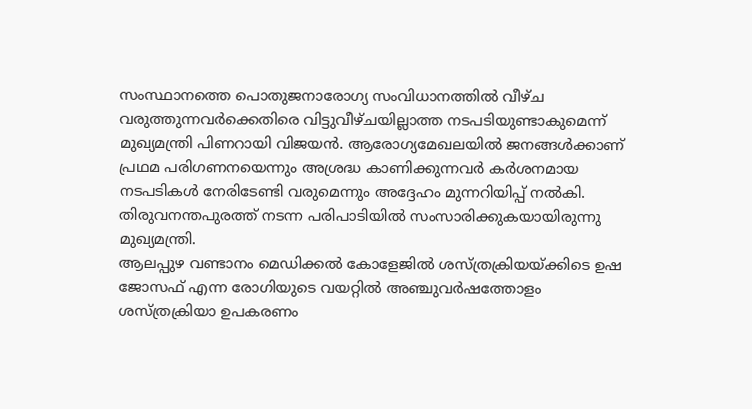സംസ്ഥാനത്തെ പൊതുജനാരോഗ്യ സംവിധാനത്തിൽ വീഴ്ച വരുത്തുന്നവർക്കെതിരെ വിട്ടുവീഴ്ചയില്ലാത്ത നടപടിയുണ്ടാകുമെന്ന് മുഖ്യമന്ത്രി പിണറായി വിജയൻ. ആരോഗ്യമേഖലയിൽ ജനങ്ങൾക്കാണ് പ്രഥമ പരിഗണനയെന്നും അശ്രദ്ധ കാണിക്കുന്നവർ കർശനമായ നടപടികൾ നേരിടേണ്ടി വരുമെന്നും അദ്ദേഹം മുന്നറിയിപ്പ് നൽകി. തിരുവനന്തപുരത്ത് നടന്ന പരിപാടിയിൽ സംസാരിക്കുകയായിരുന്നു മുഖ്യമന്ത്രി.
ആലപ്പുഴ വണ്ടാനം മെഡിക്കൽ കോളേജിൽ ശസ്ത്രക്രിയയ്ക്കിടെ ഉഷ ജോസഫ് എന്ന രോഗിയുടെ വയറ്റിൽ അഞ്ചുവർഷത്തോളം ശസ്ത്രക്രിയാ ഉപകരണം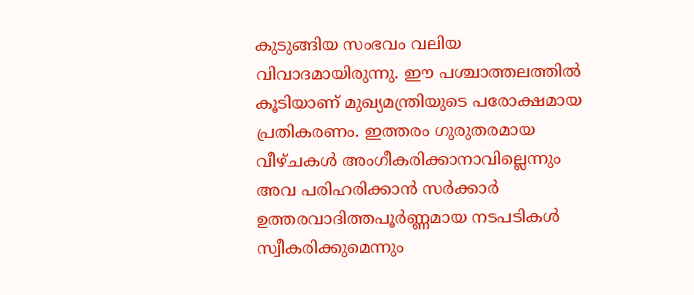കുടുങ്ങിയ സംഭവം വലിയ വിവാദമായിരുന്നു. ഈ പശ്ചാത്തലത്തിൽ കൂടിയാണ് മുഖ്യമന്ത്രിയുടെ പരോക്ഷമായ പ്രതികരണം. ഇത്തരം ഗുരുതരമായ വീഴ്ചകൾ അംഗീകരിക്കാനാവില്ലെന്നും അവ പരിഹരിക്കാൻ സർക്കാർ ഉത്തരവാദിത്തപൂർണ്ണമായ നടപടികൾ സ്വീകരിക്കുമെന്നും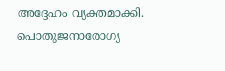അദ്ദേഹം വ്യക്തമാക്കി.
പൊതുജനാരോഗ്യ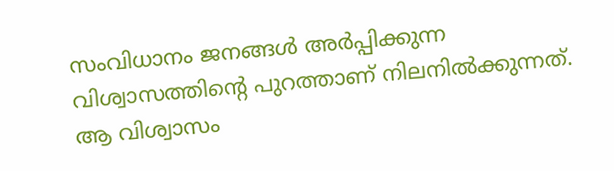സംവിധാനം ജനങ്ങൾ അർപ്പിക്കുന്ന വിശ്വാസത്തിന്റെ പുറത്താണ് നിലനിൽക്കുന്നത്. ആ വിശ്വാസം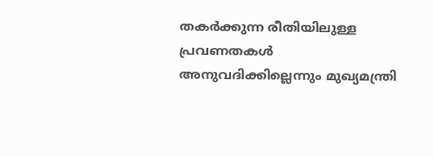തകർക്കുന്ന രീതിയിലുള്ള പ്രവണതകൾ അനുവദിക്കില്ലെന്നും മുഖ്യമന്ത്രി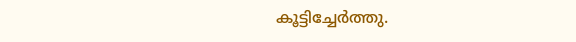കൂട്ടിച്ചേർത്തു.